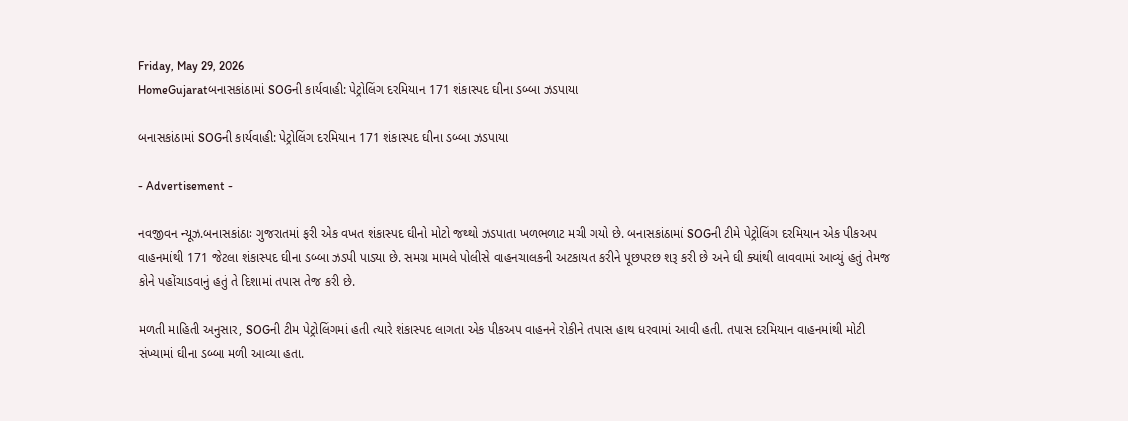Friday, May 29, 2026
HomeGujaratબનાસકાંઠામાં SOGની કાર્યવાહી: પેટ્રોલિંગ દરમિયાન 171 શંકાસ્પદ ઘીના ડબ્બા ઝડપાયા

બનાસકાંઠામાં SOGની કાર્યવાહી: પેટ્રોલિંગ દરમિયાન 171 શંકાસ્પદ ઘીના ડબ્બા ઝડપાયા

- Advertisement -

નવજીવન ન્યૂઝ.બનાસકાંઠાઃ ગુજરાતમાં ફરી એક વખત શંકાસ્પદ ઘીનો મોટો જથ્થો ઝડપાતા ખળભળાટ મચી ગયો છે. બનાસકાંઠામાં SOGની ટીમે પેટ્રોલિંગ દરમિયાન એક પીકઅપ વાહનમાંથી 171 જેટલા શંકાસ્પદ ઘીના ડબ્બા ઝડપી પાડ્યા છે. સમગ્ર મામલે પોલીસે વાહનચાલકની અટકાયત કરીને પૂછપરછ શરૂ કરી છે અને ઘી ક્યાંથી લાવવામાં આવ્યું હતું તેમજ કોને પહોંચાડવાનું હતું તે દિશામાં તપાસ તેજ કરી છે.

મળતી માહિતી અનુસાર, SOGની ટીમ પેટ્રોલિંગમાં હતી ત્યારે શંકાસ્પદ લાગતા એક પીકઅપ વાહનને રોકીને તપાસ હાથ ધરવામાં આવી હતી. તપાસ દરમિયાન વાહનમાંથી મોટી સંખ્યામાં ઘીના ડબ્બા મળી આવ્યા હતા.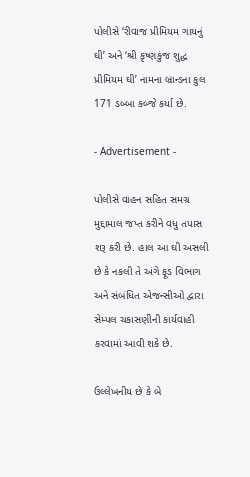પોલીસે ‘રીવાજ પ્રીમિયમ ગાયનું ઘી’ અને ‘શ્રી કૃષ્ણકુંજ શુદ્ધ પ્રીમિયમ ઘી’ નામના બ્રાન્ડના કુલ 171 ડબ્બા કબ્જે કર્યા છે.

- Advertisement -

પોલીસે વાહન સહિત સમગ્ર મુદ્દામાલ જપ્ત કરીને વધુ તપાસ શરૂ કરી છે. હાલ આ ઘી અસલી છે કે નકલી તે અંગે ફૂડ વિભાગ અને સંબંધિત એજન્સીઓ દ્વારા સેમ્પલ ચકાસણીની કાર્યવાહી કરવામાં આવી શકે છે.

ઉલ્લેખનીય છે કે બે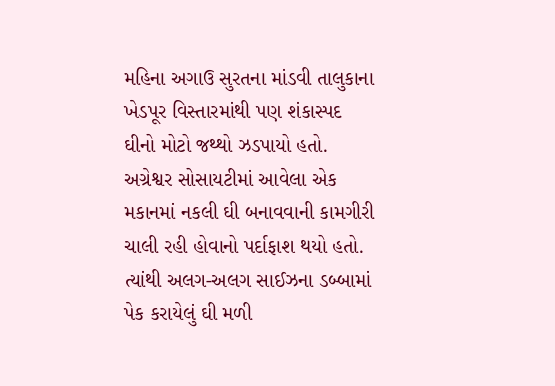મહિના અગાઉ સુરતના માંડવી તાલુકાના ખેડપૂર વિસ્તારમાંથી પણ શંકાસ્પદ ઘીનો મોટો જથ્થો ઝડપાયો હતો. અગ્રેશ્વર સોસાયટીમાં આવેલા એક મકાનમાં નકલી ઘી બનાવવાની કામગીરી ચાલી રહી હોવાનો પર્દાફાશ થયો હતો. ત્યાંથી અલગ-અલગ સાઈઝના ડબ્બામાં પેક કરાયેલું ઘી મળી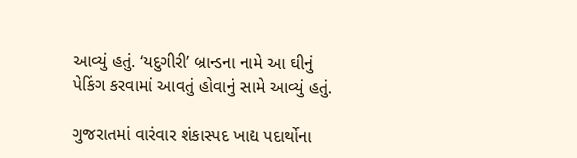આવ્યું હતું. ‘યદુગીરી’ બ્રાન્ડના નામે આ ઘીનું પેકિંગ કરવામાં આવતું હોવાનું સામે આવ્યું હતું.

ગુજરાતમાં વારંવાર શંકાસ્પદ ખાદ્ય પદાર્થોના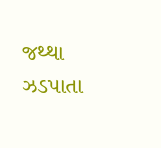જથ્થા ઝડપાતા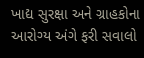ખાદ્ય સુરક્ષા અને ગ્રાહકોના આરોગ્ય અંગે ફરી સવાલો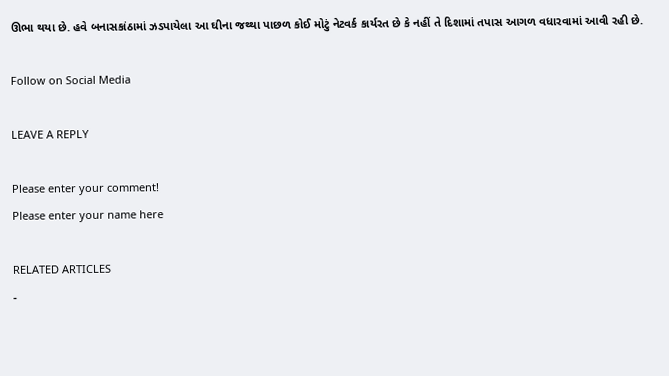ઊભા થયા છે. હવે બનાસકાંઠામાં ઝડપાયેલા આ ઘીના જથ્થા પાછળ કોઈ મોટું નેટવર્ક કાર્યરત છે કે નહીં તે દિશામાં તપાસ આગળ વધારવામાં આવી રહી છે.

Follow on Social Media

LEAVE A REPLY

Please enter your comment!
Please enter your name here

RELATED ARTICLES
-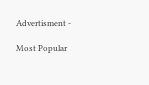Advertisment -

Most Popular